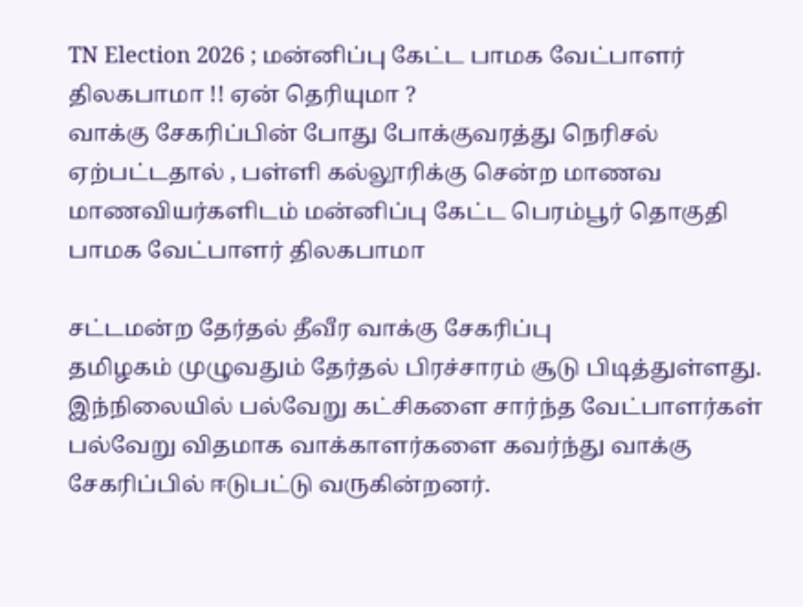TN Election 2026 ; மன்னிப்பு கேட்ட பாமக வேட்பாளர் திலகபாமா !! ஏன் தெரியுமா ?
வாக்கு சேகரிப்பின் போது போக்குவரத்து நெரிசல் ஏற்பட்டதால் , பள்ளி கல்லூரிக்கு சென்ற மாணவ மாணவியர்களிடம் மன்னிப்பு கேட்ட பெரம்பூர் தொகுதி பாமக வேட்பாளர் திலகபாமா

சட்டமன்ற தேர்தல் தீவீர வாக்கு சேகரிப்பு
தமிழகம் முழுவதும் தேர்தல் பிரச்சாரம் சூடு பிடித்துள்ளது. இந்நிலையில் பல்வேறு கட்சிகளை சார்ந்த வேட்பாளர்கள் பல்வேறு விதமாக வாக்காளர்களை கவர்ந்து வாக்கு சேகரிப்பில் ஈடுபட்டு வருகின்றனர்.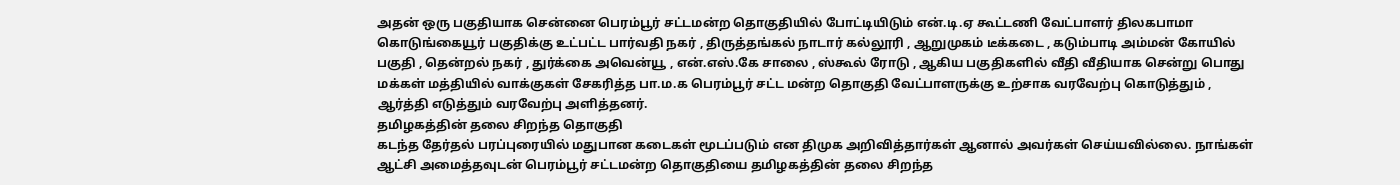அதன் ஒரு பகுதியாக சென்னை பெரம்பூர் சட்டமன்ற தொகுதியில் போட்டியிடும் என்.டி.ஏ கூட்டணி வேட்பாளர் திலகபாமா கொடுங்கையூர் பகுதிக்கு உட்பட்ட பார்வதி நகர் , திருத்தங்கல் நாடார் கல்லூரி , ஆறுமுகம் டீக்கடை , கடும்பாடி அம்மன் கோயில் பகுதி , தென்றல் நகர் , துர்க்கை அவென்யூ , என்.எஸ்.கே சாலை , ஸ்கூல் ரோடு , ஆகிய பகுதிகளில் வீதி வீதியாக சென்று பொது மக்கள் மத்தியில் வாக்குகள் சேகரித்த பா.ம.க பெரம்பூர் சட்ட மன்ற தொகுதி வேட்பாளருக்கு உற்சாக வரவேற்பு கொடுத்தும் , ஆர்த்தி எடுத்தும் வரவேற்பு அளித்தனர்.
தமிழகத்தின் தலை சிறந்த தொகுதி
கடந்த தேர்தல் பரப்புரையில் மதுபான கடைகள் மூடப்படும் என திமுக அறிவித்தார்கள் ஆனால் அவர்கள் செய்யவில்லை. நாங்கள் ஆட்சி அமைத்தவுடன் பெரம்பூர் சட்டமன்ற தொகுதியை தமிழகத்தின் தலை சிறந்த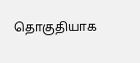தொகுதியாக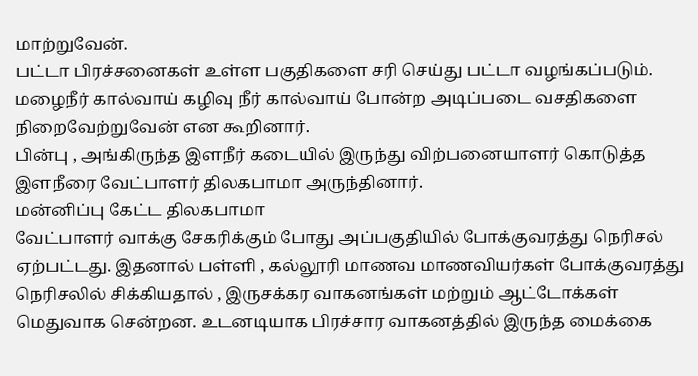மாற்றுவேன்.
பட்டா பிரச்சனைகள் உள்ள பகுதிகளை சரி செய்து பட்டா வழங்கப்படும். மழைநீர் கால்வாய் கழிவு நீர் கால்வாய் போன்ற அடிப்படை வசதிகளை நிறைவேற்றுவேன் என கூறினார்.
பின்பு , அங்கிருந்த இளநீர் கடையில் இருந்து விற்பனையாளர் கொடுத்த இளநீரை வேட்பாளர் திலகபாமா அருந்தினார்.
மன்னிப்பு கேட்ட திலகபாமா
வேட்பாளர் வாக்கு சேகரிக்கும் போது அப்பகுதியில் போக்குவரத்து நெரிசல் ஏற்பட்டது. இதனால் பள்ளி , கல்லூரி மாணவ மாணவியர்கள் போக்குவரத்து நெரிசலில் சிக்கியதால் , இருசக்கர வாகனங்கள் மற்றும் ஆட்டோக்கள் மெதுவாக சென்றன. உடனடியாக பிரச்சார வாகனத்தில் இருந்த மைக்கை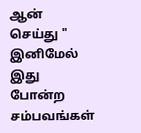ஆன் செய்து " இனிமேல் இது போன்ற சம்பவங்கள்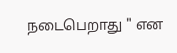நடைபெறாது " என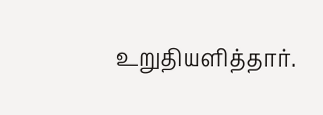உறுதியளித்தார்.